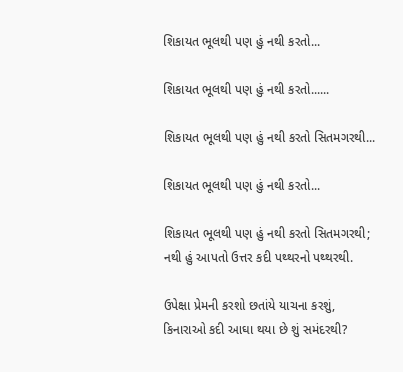શિકાયત ભૂલથી પણ હું નથી કરતો...

શિકાયત ભૂલથી પણ હું નથી કરતો......

શિકાયત ભૂલથી પણ હું નથી કરતો સિતમગરથી...

શિકાયત ભૂલથી પણ હું નથી કરતો...

શિકાયત ભૂલથી પણ હું નથી કરતો સિતમગરથી;
નથી હું આપતો ઉત્તર કદી પથ્થરનો પથ્થરથી.

ઉપેક્ષા પ્રેમની કરશો છતાંયે યાચના કરશું,
કિનારાઓ કદી આઘા થયા છે શું સમંદરથી?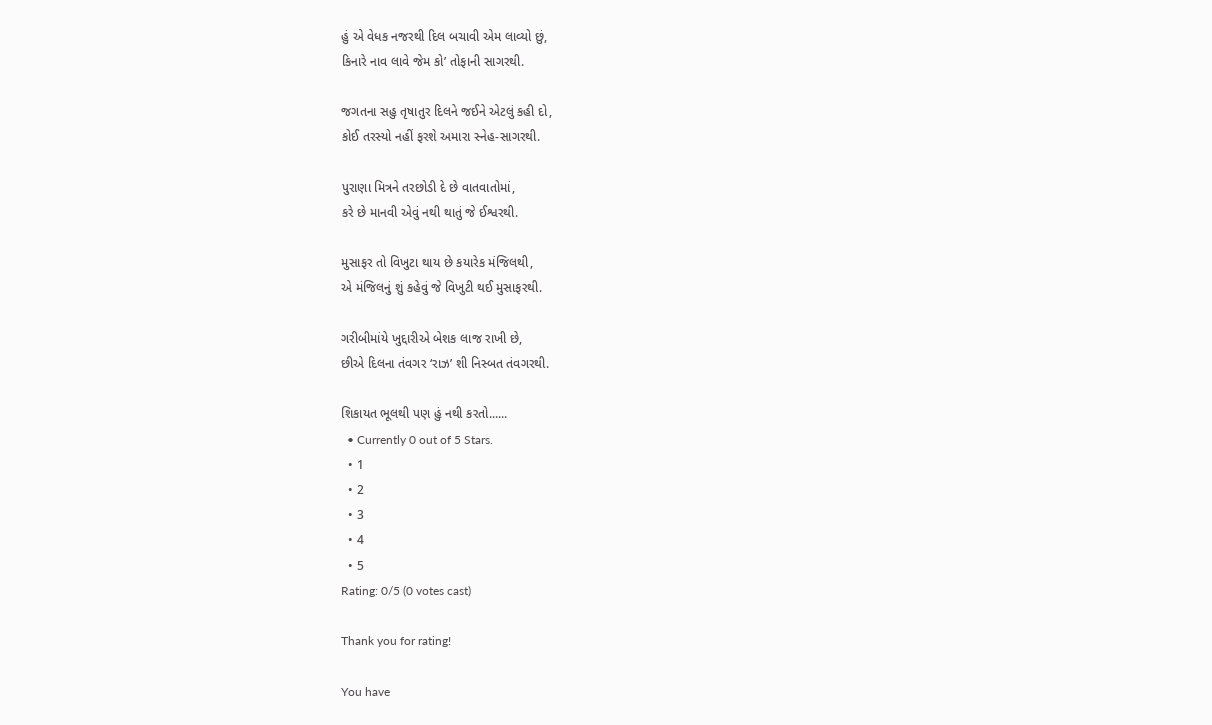હું એ વેધક નજરથી દિલ બચાવી એમ લાવ્યો છું,
કિનારે નાવ લાવે જેમ કો’ તોફાની સાગરથી.

જગતના સહુ તૃષાતુર દિલને જઈને એટલું કહી દો,
કોઈ તરસ્યો નહીં ફરશે અમારા સ્નેહ-સાગરથી.

પુરાણા મિત્રને તરછોડી દે છે વાતવાતોમાં,
કરે છે માનવી એવું નથી થાતું જે ઈશ્વરથી.

મુસાફર તો વિખુટા થાય છે કયારેક મંજિલથી,
એ મંજિલનું શું કહેવું જે વિખુટી થઈ મુસાફરથી.

ગરીબીમાંયે ખુદ્દારીએ બેશક લાજ રાખી છે,
છીએ દિલના તંવગર ‘રાઝ’ શી નિસ્બત તંવગરથી.

શિકાયત ભૂલથી પણ હું નથી કરતો......
  • Currently 0 out of 5 Stars.
  • 1
  • 2
  • 3
  • 4
  • 5
Rating: 0/5 (0 votes cast)

Thank you for rating!

You have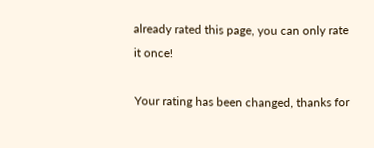already rated this page, you can only rate it once!

Your rating has been changed, thanks for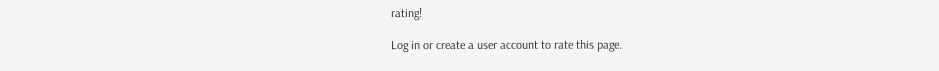rating!

Log in or create a user account to rate this page.